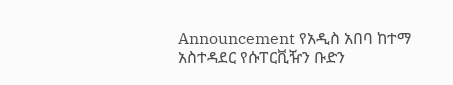Announcement የአዲስ አበባ ከተማ አስተዳደር የሱፐርቪዥን ቡድን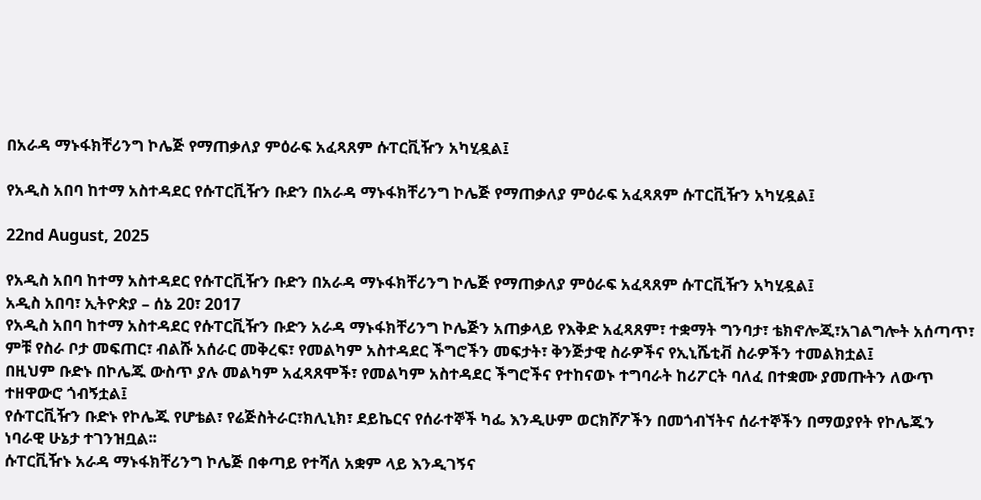በአራዳ ማኑፋክቸሪንግ ኮሌጅ የማጠቃለያ ምዕራፍ አፈጻጸም ሱፐርቪዥን አካሂዷል፤

የአዲስ አበባ ከተማ አስተዳደር የሱፐርቪዥን ቡድን በአራዳ ማኑፋክቸሪንግ ኮሌጅ የማጠቃለያ ምዕራፍ አፈጻጸም ሱፐርቪዥን አካሂዷል፤

22nd August, 2025

የአዲስ አበባ ከተማ አስተዳደር የሱፐርቪዥን ቡድን በአራዳ ማኑፋክቸሪንግ ኮሌጅ የማጠቃለያ ምዕራፍ አፈጻጸም ሱፐርቪዥን አካሂዷል፤
አዲስ አበባ፣ ኢትዮጵያ – ሰኔ 20፣ 2017
የአዲስ አበባ ከተማ አስተዳደር የሱፐርቪዥን ቡድን አራዳ ማኑፋክቸሪንግ ኮሌጅን አጠቃላይ የእቅድ አፈጻጸም፣ ተቋማት ግንባታ፣ ቴክኖሎጂ፣አገልግሎት አሰጣጥ፣ ምቹ የስራ ቦታ መፍጠር፣ ብልሹ አሰራር መቅረፍ፣ የመልካም አስተዳደር ችግሮችን መፍታት፣ ቅንጅታዊ ስራዎችና የኢኒሼቲቭ ስራዎችን ተመልክቷል፤
በዚህም ቡድኑ በኮሌጁ ውስጥ ያሉ መልካም አፈጻጸሞች፣ የመልካም አስተዳደር ችግሮችና የተከናወኑ ተግባራት ከሪፖርት ባለፈ በተቋሙ ያመጡትን ለውጥ ተዘዋውሮ ጎብኝቷል፤
የሱፐርቪዥን ቡድኑ የኮሌጁ የሆቴል፣ የሬጅስትራር፣ክሊኒክ፣ ደይኬርና የሰራተኞች ካፌ እንዲሁም ወርክሾፖችን በመጎብኘትና ሰራተኞችን በማወያየት የኮሌጁን ነባራዊ ሁኔታ ተገንዝቧል፡፡
ሱፐርቪዥኑ አራዳ ማኑፋክቸሪንግ ኮሌጅ በቀጣይ የተሻለ አቋም ላይ እንዲገኝና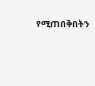የሚጠበቅበትን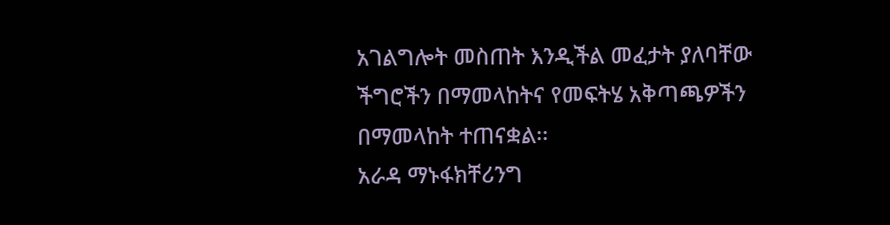አገልግሎት መስጠት እንዲችል መፈታት ያለባቸው ችግሮችን በማመላከትና የመፍትሄ አቅጣጫዎችን በማመላከት ተጠናቋል፡፡
አራዳ ማኑፋክቸሪንግ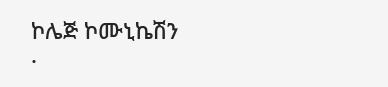ኮሌጅ ኮሙኒኬሽን
.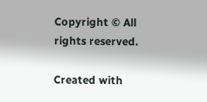Copyright © All rights reserved.

Created with